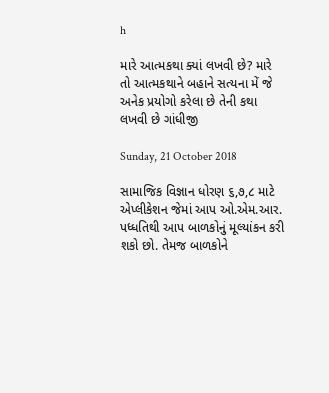h

મારે આત્મકથા ક્યાં લખવી છે? મારે તો આત્મકથાને બહાને સત્યના મેં જે અનેક પ્રયોગો કરેલા છે તેની કથા લખવી છે ગાંધીજી

Sunday, 21 October 2018

સામાજિક વિજ્ઞાન ધોરણ ૬,૭,૮ માટે એપ્લીકેશન જેમાં આપ ઓ.એમ.આર. પધ્ધતિથી આપ બાળકોનું મૂલ્યાંકન કરી શકો છો. તેમજ બાળકોને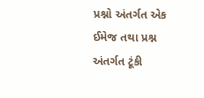પ્રશ્નો અંતર્ગત એક ઈમેજ તથા પ્રશ્ન અંતર્ગત ટૂંકી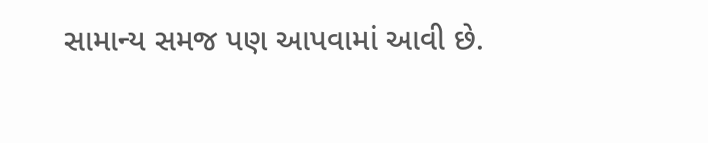સામાન્ય સમજ પણ આપવામાં આવી છે.